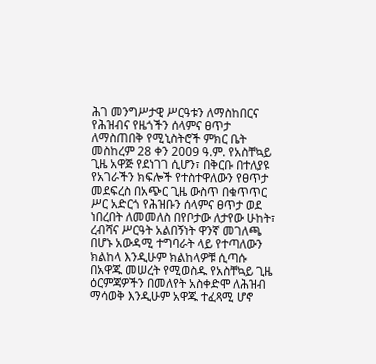ሕገ መንግሥታዊ ሥርዓቱን ለማስከበርና የሕዝብና የዜጎችን ሰላምና ፀጥታ ለማስጠበቅ የሚኒስትሮች ምክር ቤት መስከረም 28 ቀን 2009 ዓ.ም. የአስቸኳይ ጊዜ አዋጅ የደነገገ ሲሆን፣ በቅርቡ በተለያዩ የአገራችን ክፍሎች የተስተዋለውን የፀጥታ መደፍረስ በአጭር ጊዜ ውስጥ በቁጥጥር ሥር አድርጎ የሕዝቡን ሰላምና ፀጥታ ወደ ነበረበት ለመመለስ በየቦታው ለታየው ሁከት፣ ረብሻና ሥርዓት አልበኝነት ዋንኛ መገለጫ በሆኑ አውዳሚ ተግባራት ላይ የተጣለውን ክልከላ እንዲሁም ክልከላዎቹ ሲጣሱ በአዋጁ መሠረት የሚወስዱ የአስቸኳይ ጊዜ ዕርምጃዎችን በመለየት አስቀድሞ ለሕዝብ ማሳወቅ እንዲሁም አዋጁ ተፈጻሚ ሆኖ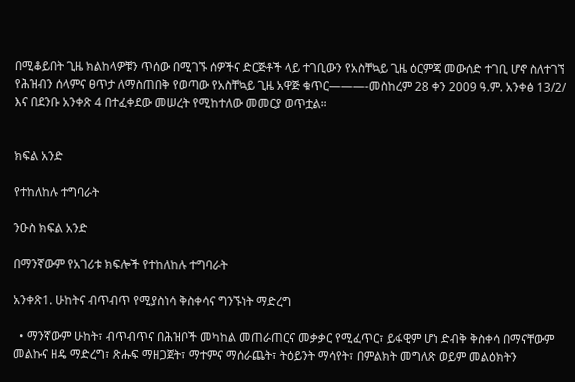በሚቆይበት ጊዜ ክልከላዎቹን ጥሰው በሚገኙ ሰዎችና ድርጅቶች ላይ ተገቢውን የአስቸኳይ ጊዜ ዕርምጃ መውሰድ ተገቢ ሆኖ ስለተገኘ የሕዝብን ሰላምና ፀጥታ ለማስጠበቅ የወጣው የአስቸኳይ ጊዜ አዋጅ ቁጥር———-መስከረም 28 ቀን 2009 ዓ.ም. አንቀፅ 13/2/ እና በደንቡ አንቀጽ 4 በተፈቀደው መሠረት የሚከተለው መመርያ ወጥቷል።


ክፍል አንድ

የተከለከሉ ተግባራት

ንዑስ ክፍል አንድ

በማንኛውም የአገሪቱ ክፍሎች የተከለከሉ ተግባራት

አንቀጽ1. ሁከትና ብጥብጥ የሚያስነሳ ቅስቀሳና ግንኙነት ማድረግ

  • ማንኛውም ሁከት፣ ብጥብጥና በሕዝቦች መካከል መጠራጠርና መቃቃር የሚፈጥር፣ ይፋዊም ሆነ ድብቅ ቅስቀሳ በማናቸውም መልኩና ዘዴ ማድረግ፣ ጽሑፍ ማዘጋጀት፣ ማተምና ማሰራጨት፣ ትዕይንት ማሳየት፣ በምልክት መግለጽ ወይም መልዕክትን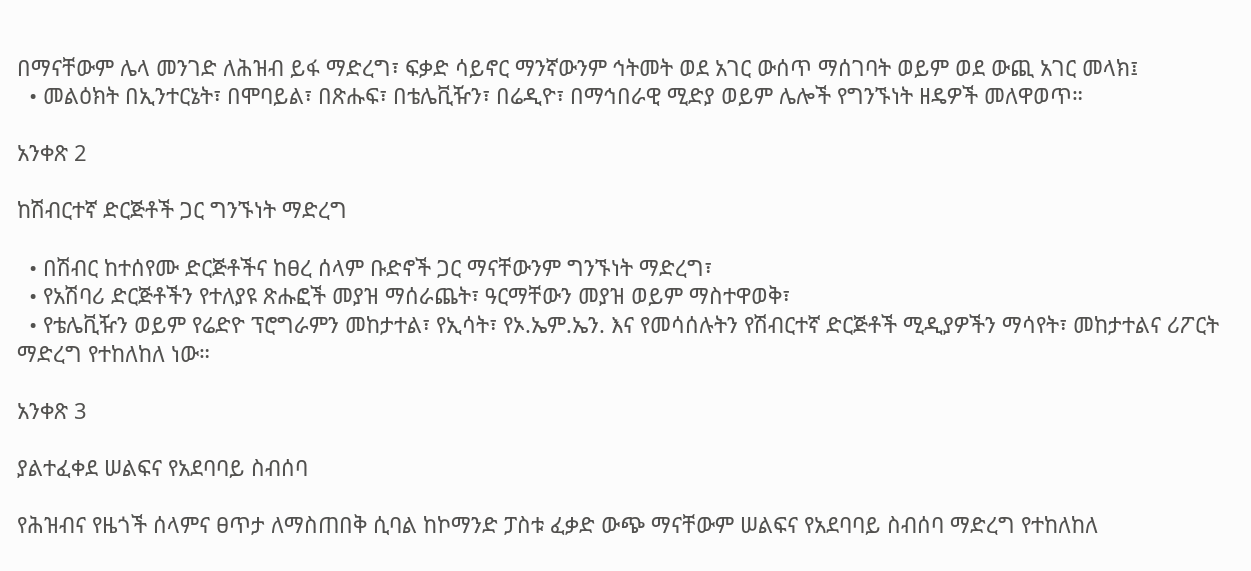በማናቸውም ሌላ መንገድ ለሕዝብ ይፋ ማድረግ፣ ፍቃድ ሳይኖር ማንኛውንም ኅትመት ወደ አገር ውሰጥ ማሰገባት ወይም ወደ ውጪ አገር መላክ፤
  • መልዕክት በኢንተርኔት፣ በሞባይል፣ በጽሑፍ፣ በቴሌቪዥን፣ በሬዲዮ፣ በማኅበራዊ ሚድያ ወይም ሌሎች የግንኙነት ዘዴዎች መለዋወጥ።

አንቀጽ 2

ከሽብርተኛ ድርጅቶች ጋር ግንኙነት ማድረግ

  • በሽብር ከተሰየሙ ድርጅቶችና ከፀረ ሰላም ቡድኖች ጋር ማናቸውንም ግንኙነት ማድረግ፣
  • የአሽባሪ ድርጅቶችን የተለያዩ ጽሑፎች መያዝ ማሰራጨት፣ ዓርማቸውን መያዝ ወይም ማስተዋወቅ፣
  • የቴሌቪዥን ወይም የሬድዮ ፕሮግራምን መከታተል፣ የኢሳት፣ የኦ.ኤም.ኤን. እና የመሳሰሉትን የሽብርተኛ ድርጅቶች ሚዲያዎችን ማሳየት፣ መከታተልና ሪፖርት ማድረግ የተከለከለ ነው።

አንቀጽ 3

ያልተፈቀደ ሠልፍና የአደባባይ ስብሰባ

የሕዝብና የዜጎች ሰላምና ፀጥታ ለማስጠበቅ ሲባል ከኮማንድ ፓስቱ ፈቃድ ውጭ ማናቸውም ሠልፍና የአደባባይ ስብሰባ ማድረግ የተከለከለ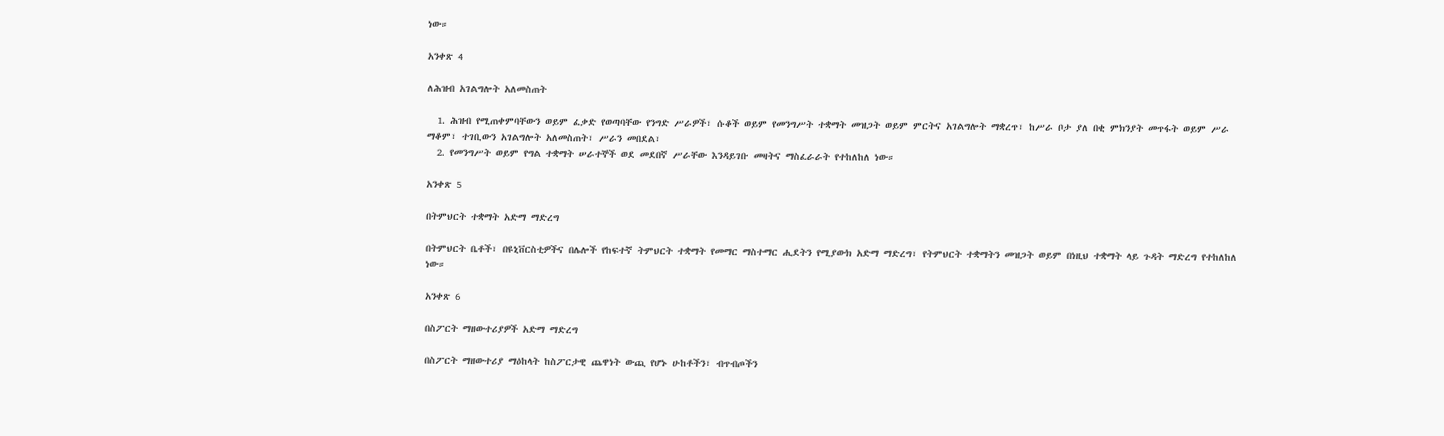ነው።

አንቀጽ 4

ለሕዝብ አገልግሎት አለመስጠት

  1. ሕዝብ የሚጠቀምባቸውን ወይም ፈቃድ የወጣባቸው የንግድ ሥራዎች፣ ሱቆች ወይም የመንግሥት ተቋማት መዝጋት ወይም ምርትና አገልግሎት ማቋረጥ፣ ከሥራ ቦታ ያለ በቂ ምክንያት መጥፋት ወይም ሥራ ማቆም፣ ተገቢውን አገልግሎት አለመስጠት፣ ሥራን መበደል፣
  2. የመንግሥት ወይም የግል ተቋማት ሠራተኞች ወደ መደበኛ ሥራቸው እንዳይገቡ መዛትና ማስፈራራት የተከለከለ ነው።

አንቀጽ 5

በትምህርት ተቋማት አድማ ማድረግ

በትምህርት ቤቶች፣ በዩኒቨርስቲዎችና በሌሎች የከፍተኛ ትምህርት ተቋማት የመማር ማስተማር ሒደትን የሚያውክ አድማ ማድረግ፣ የትምህርት ተቋማትን መዝጋት ወይም በነዚህ ተቋማት ላይ ጉዳት ማድረግ የተከለከለ ነው።

አንቀጽ 6

በስፖርት ማዘውተሪያዎች አድማ ማድረግ

በስፖርት ማዘውተሪያ ማዕከላት ከስፖርታዊ ጨዋነት ውጪ የሆኑ ሁከቶችን፣ ብጥብጦችን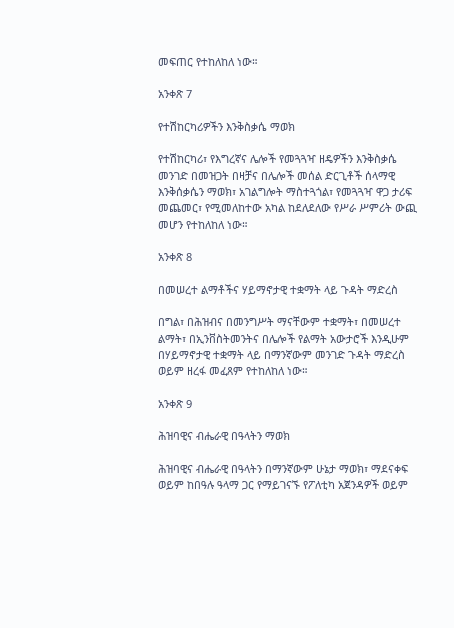መፍጠር የተከለከለ ነው።

አንቀጽ 7

የተሽከርካሪዎችን እንቅስቃሴ ማወክ

የተሽከርካሪ፣ የእግረኛና ሌሎች የመጓጓዣ ዘዴዎችን እንቅስቃሴ መንገድ በመዝጋት በዛቻና በሌሎች መሰል ድርጊቶች ሰላማዊ እንቅሰቃሴን ማወክ፣ አገልግሎት ማስተጓጎል፣ የመጓጓዣ ዋጋ ታሪፍ መጨመር፣ የሚመለከተው አካል ከደለደለው የሥራ ሥምሪት ውጪ መሆን የተከለከለ ነው።

አንቀጽ 8

በመሠረተ ልማቶችና ሃይማኖታዊ ተቋማት ላይ ጉዳት ማድረስ

በግል፣ በሕዝብና በመንግሥት ማናቸውም ተቋማት፣ በመሠረተ ልማት፣ በኢንቨስትመንትና በሌሎች የልማት አውታሮች እንዲሁም በሃይማኖታዊ ተቋማት ላይ በማንኛውም መንገድ ጉዳት ማድረስ ወይም ዘረፋ መፈጸም የተከለከለ ነው።

አንቀጽ 9

ሕዝባዊና ብሔራዊ በዓላትን ማወክ

ሕዝባዊና ብሔራዊ በዓላትን በማንኛውም ሁኔታ ማወክ፣ ማደናቀፍ ወይም ከበዓሉ ዓላማ ጋር የማይገናኙ የፖለቲካ አጀንዳዎች ወይም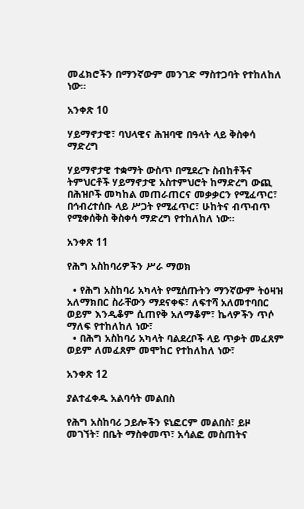መፈክሮችን በማንኛውም መንገድ ማስተጋባት የተከለከለ ነው።

አንቀጽ 10

ሃይማኖታዊ፣ ባህላዊና ሕዝባዊ በዓላት ላይ ቅስቀሳ ማድረግ

ሃይማኖታዊ ተቋማት ውስጥ በሚደረጉ ስብከቶችና ትምህርቶች ሃይማኖታዊ አስተምህሮት ከማድረግ ውጪ በሕዝቦች መካከል መጠራጠርና መቃቃርን የሚፈጥር፣ በኅብረተሰቡ ላይ ሥጋት የሚፈጥር፣ ሁከትና ብጥብጥ የሚቀሰቅስ ቅስቀሳ ማድረግ የተከለከለ ነው።

አንቀጽ 11

የሕግ አስከባሪዎችን ሥራ ማወክ

  • የሕግ አስከባሪ አካላት የሚሰጡትን ማንኛውም ትዕዛዝ አለማክበር ስራቸውን ማደናቀፍ፣ ለፍተሻ አለመተባበር ወይም እንዲቆም ሲጠየቅ አለማቆም፣ ኬላዎችን ጥሶ ማለፍ የተከለከለ ነው፣
  • በሕግ አስከባሪ አካላት ባልደረቦች ላይ ጥቃት መፈጸም ወይም ለመፈጸም መሞከር የተከለከለ ነው፣

አንቀጽ 12

ያልተፈቀዱ አልባሳት መልበስ

የሕግ አስከባሪ ኃይሎችን ዩኒፎርም መልበስ፣ ይዞ መገኘት፣ በቤት ማስቀመጥ፣ አሳልፎ መስጠትና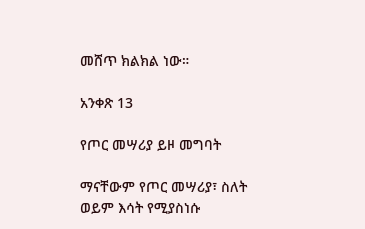መሸጥ ክልክል ነው።

አንቀጽ 13

የጦር መሣሪያ ይዞ መግባት

ማናቸውም የጦር መሣሪያ፣ ስለት ወይም እሳት የሚያስነሱ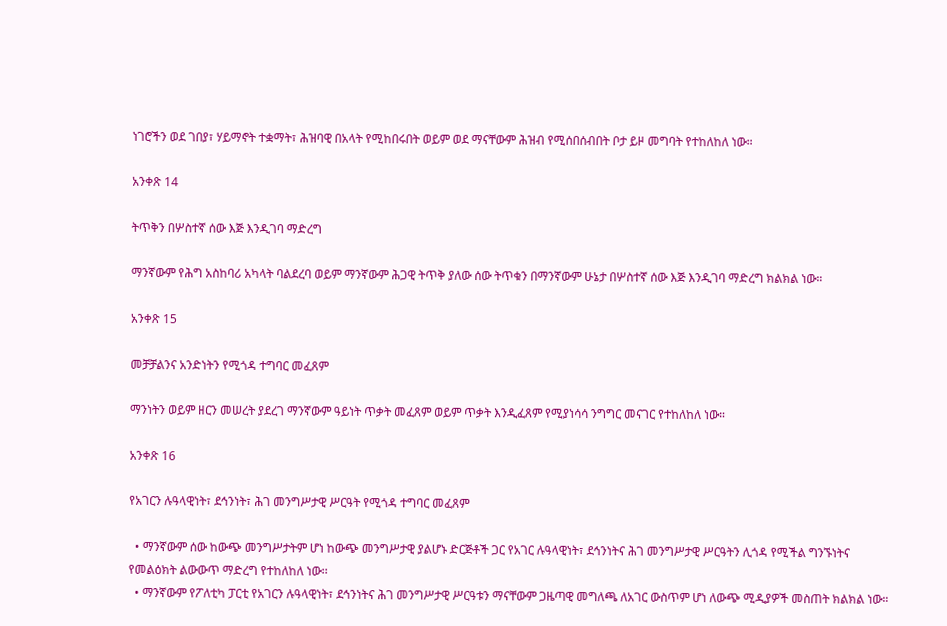ነገሮችን ወደ ገበያ፣ ሃይማኖት ተቋማት፣ ሕዝባዊ በአላት የሚከበሩበት ወይም ወደ ማናቸውም ሕዝብ የሚሰበሰብበት ቦታ ይዞ መግባት የተከለከለ ነው።

አንቀጽ 14

ትጥቅን በሦስተኛ ሰው እጅ እንዲገባ ማድረግ

ማንኛውም የሕግ አስከባሪ አካላት ባልደረባ ወይም ማንኛውም ሕጋዊ ትጥቅ ያለው ሰው ትጥቁን በማንኛውም ሁኔታ በሦስተኛ ሰው እጅ እንዲገባ ማድረግ ክልክል ነው።

አንቀጽ 15

መቻቻልንና አንድነትን የሚጎዳ ተግባር መፈጸም

ማንነትን ወይም ዘርን መሠረት ያደረገ ማንኛውም ዓይነት ጥቃት መፈጸም ወይም ጥቃት እንዲፈጸም የሚያነሳሳ ንግግር መናገር የተከለከለ ነው።

አንቀጽ 16

የአገርን ሉዓላዊነት፣ ደኅንነት፣ ሕገ መንግሥታዊ ሥርዓት የሚጎዳ ተግባር መፈጸም

  • ማንኛውም ሰው ከውጭ መንግሥታትም ሆነ ከውጭ መንግሥታዊ ያልሆኑ ድርጅቶች ጋር የአገር ሉዓላዊነት፣ ደኅንነትና ሕገ መንግሥታዊ ሥርዓትን ሊጎዳ የሚችል ግንኙነትና የመልዕክት ልውውጥ ማድረግ የተከለከለ ነው፡፡
  • ማንኛውም የፖለቲካ ፓርቲ የአገርን ሉዓላዊነት፣ ደኅንነትና ሕገ መንግሥታዊ ሥርዓቱን ማናቸውም ጋዜጣዊ መግለጫ ለአገር ውስጥም ሆነ ለውጭ ሚዲያዎች መስጠት ክልክል ነው።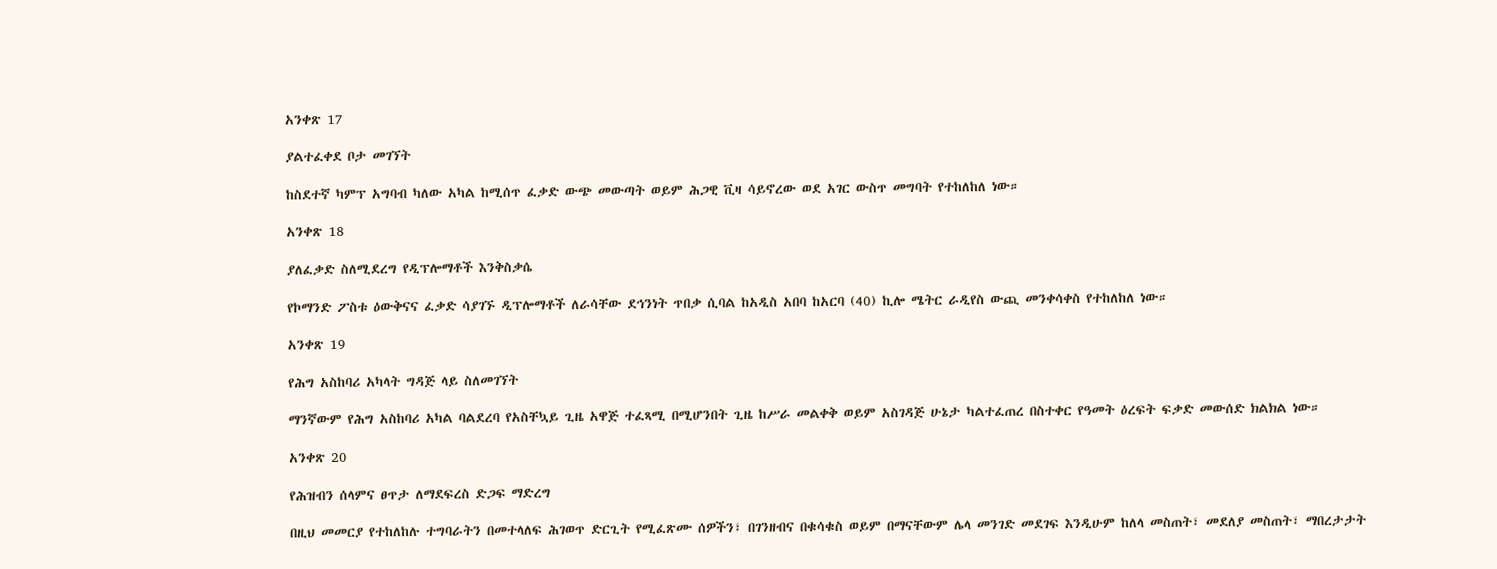አንቀጽ 17

ያልተፈቀደ ቦታ መገኘት

ከስደተኛ ካምፕ አግባብ ካለው አካል ከሚሰጥ ፈቃድ ውጭ መውጣት ወይም ሕጋዊ ቪዛ ሳይኖረው ወደ አገር ውስጥ መግባት የተከለከለ ነው።

አንቀጽ 18

ያለፈቃድ ስለሚደረግ የዲፕሎማቶች እንቅስቃሴ

የኮማንድ ፖስቱ ዕውቅናና ፈቃድ ሳያገኙ ዲፕሎማቶች ለራሳቸው ደኅንነት ጥበቃ ሲባል ከአዲስ አበባ ከአርባ (40) ኪሎ ሜትር ራዲየስ ውጪ መንቀሳቀስ የተከለከለ ነው።

አንቀጽ 19

የሕግ አስከባሪ አካላት ግዳጅ ላይ ስለመገኘት

ማንኛውም የሕግ አስከባሪ አካል ባልደረባ የአስቸኳይ ጊዜ አዋጅ ተፈጻሚ በሚሆንበት ጊዜ ከሥራ መልቀቅ ወይም አስገዳጅ ሁኔታ ካልተፈጠረ በስተቀር የዓመት ዕረፍት ፍቃድ መውሰድ ክልክል ነው።

አንቀጽ 20

የሕዝብን ሰላምና ፀጥታ ለማደፍረስ ድጋፍ ማድረግ

በዚህ መመርያ የተከለከሉ ተግባራትን በመተላለፍ ሕገወጥ ድርጊት የሚፈጽሙ ሰዎችን፣ በገንዘብና በቁሳቁስ ወይም በማናቸውም ሌላ መንገድ መደገፍ እንዲሁም ከለላ መስጠት፣ መደለያ መስጠት፣ ማበረታታት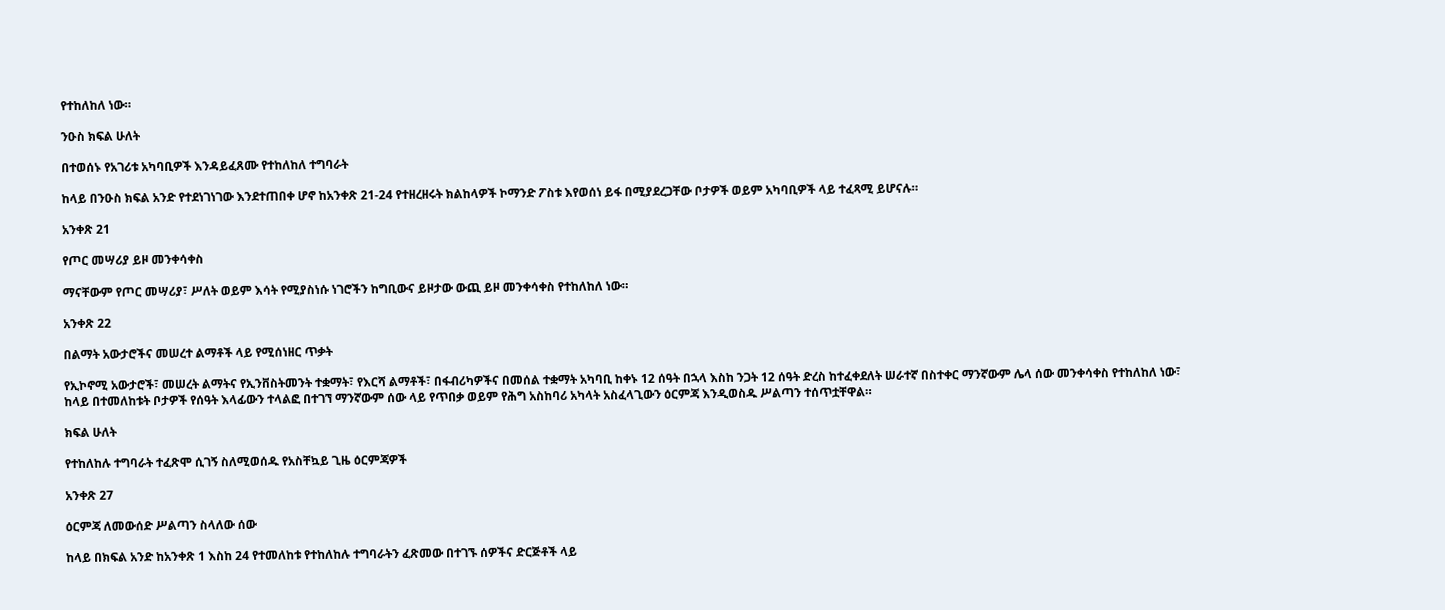የተከለከለ ነው።

ንዑስ ክፍል ሁለት

በተወሰኑ የአገሪቱ አካባቢዎች እንዳይፈጸሙ የተከለከለ ተግባራት

ከላይ በንዑስ ክፍል አንድ የተደነገነገው እንደተጠበቀ ሆኖ ከአንቀጽ 21-24 የተዘረዘሩት ክልከላዎች ኮማንድ ፖስቱ እየወሰነ ይፋ በሚያደረጋቸው ቦታዎች ወይም አካባቢዎች ላይ ተፈጻሚ ይሆናሉ።

አንቀጽ 21

የጦር መሣሪያ ይዞ መንቀሳቀስ

ማናቸውም የጦር መሣሪያ፣ ሥለት ወይም እሳት የሚያስነሱ ነገሮችን ከግቢውና ይዞታው ውጪ ይዞ መንቀሳቀስ የተከለከለ ነው።

አንቀጽ 22

በልማት አውታሮችና መሠረተ ልማቶች ላይ የሚሰነዘር ጥቃት

የኢኮኖሚ አውታሮች፣ መሠረት ልማትና የኢንቨስትመንት ተቋማት፣ የእርሻ ልማቶች፣ በፋብሪካዎችና በመሰል ተቋማት አካባቢ ከቀኑ 12 ሰዓት በኋላ እስከ ንጋት 12 ሰዓት ድረስ ከተፈቀደለት ሠራተኛ በስተቀር ማንኛውም ሌላ ሰው መንቀሳቀስ የተከለከለ ነው፣ ከላይ በተመለከቱት ቦታዎች የሰዓት እላፊውን ተላልፎ በተገኘ ማንኛውም ሰው ላይ የጥበቃ ወይም የሕግ አስከባሪ አካላት አስፈላጊውን ዕርምጃ እንዲወስዱ ሥልጣን ተሰጥቷቸዋል።

ክፍል ሁለት

የተከለከሉ ተግባራት ተፈጽሞ ሲገኝ ስለሚወሰዱ የአስቸኳይ ጊዜ ዕርምጃዎች

አንቀጽ 27

ዕርምጃ ለመውሰድ ሥልጣን ስላለው ሰው

ከላይ በክፍል አንድ ከአንቀጽ 1 እስከ 24 የተመለከቱ የተከለከሉ ተግባራትን ፈጽመው በተገኙ ሰዎችና ድርጅቶች ላይ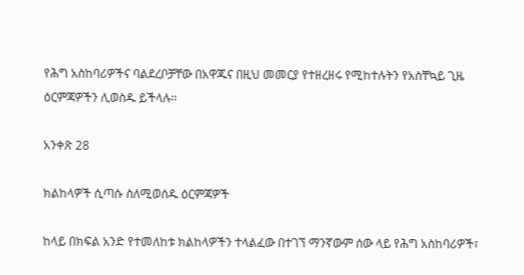የሕግ አስከባሪዎችና ባልደረቦቻቸው በአዋጁና በዚህ መመርያ የተዘረዘሩ የሚከተሉትን የአስቸኳይ ጊዜ ዕርምጃዎችን ሊወስዱ ይችላሉ፡፡

አንቀጽ 28

ክልከላዎች ሲጣሱ ስለሚወሰዱ ዕርምጃዎች

ከላይ በክፍል አንድ የተመለከቱ ክልከላዎችን ተላልፈው በተገኘ ማንኛውም ሰው ላይ የሕግ አስከባሪዎች፣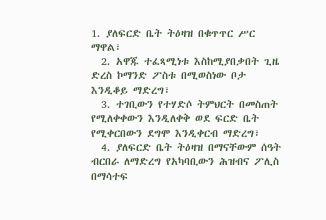1. ያለፍርድ ቤት ትዕዛዝ በቁጥጥር ሥር ማዋል፣
  2. አዋጁ ተፈጻሚነቱ እስከሚያበቃበት ጊዜ ድረስ ኮማንድ ፖስቱ በሚወስነው ቦታ እንዲቆይ ማድረግ፣
  3. ተገቢውን የተሃድሶ ትምህርት በመስጠት የሚለቀቀውን እንዲለቀቅ ወደ ፍርድ ቤት የሚቀርበውን ደግሞ እንዲቀርብ ማድረግ፣
  4. ያለፍርድ ቤት ትዕዛዝ በማናቸውም ሰዓት ብርበራ ለማድረግ የአካባቢውን ሕዝብና ፖሊስ  በማሳተፍ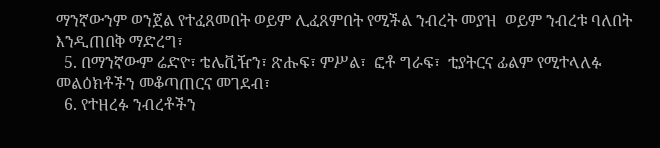ማንኛውንም ወንጀል የተፈጸመበት ወይም ሊፈጸምበት የሚችል ንብረት መያዝ  ወይም ንብረቱ ባለበት እንዲጠበቅ ማድረግ፣
  5. በማንኛውም ሬድዮ፣ ቴሌቪዥን፣ ጽሑፍ፣ ምሥል፣  ፎቶ ግራፍ፣  ቲያትርና ፊልም የሚተላለፉ መልዕክቶችን መቆጣጠርና መገደብ፣
  6. የተዘረፉ ንብረቶችን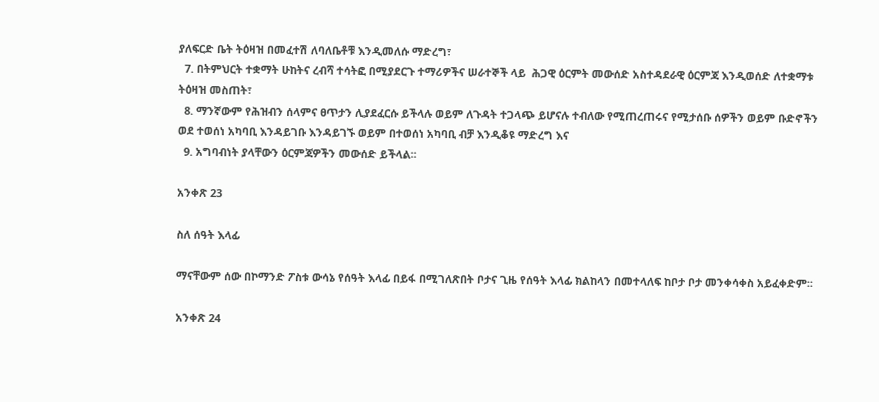ያለፍርድ ቤት ትዕዛዝ በመፈተሽ ለባለቤቶቹ እንዲመለሱ ማድረግ፣
  7. በትምህርት ተቋማት ሁከትና ረብሻ ተሳትፎ በሚያደርጉ ተማሪዎችና ሠራተኞች ላይ  ሕጋዊ ዕርምት መውሰድ አስተዳደራዊ ዕርምጃ እንዲወሰድ ለተቋማቱ ትዕዛዝ መስጠት፣
  8. ማንኛውም የሕዝብን ሰላምና ፀጥታን ሊያደፈርሱ ይችላሉ ወይም ለጉዳት ተጋላጭ ይሆናሉ ተብለው የሚጠረጠሩና የሚታሰቡ ሰዎችን ወይም ቡድኖችን ወደ ተወሰነ አካባቢ እንዳይገቡ እንዳይገኙ ወይም በተወሰነ አካባቢ ብቻ እንዲቆዩ ማድረግ እና
  9. አግባብነት ያላቸውን ዕርምጃዎችን መውሰድ ይችላል፡፡

አንቀጽ 23

ስለ ሰዓት እላፊ

ማናቸውም ሰው በኮማንድ ፖስቱ ውሳኔ የሰዓት እላፊ በይፋ በሚገለጽበት ቦታና ጊዜ የሰዓት እላፊ ክልከላን በመተላለፍ ከቦታ ቦታ መንቀሳቀስ አይፈቀድም፡፡

አንቀጽ 24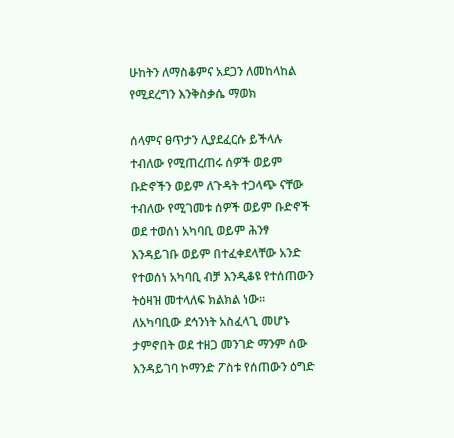ሁከትን ለማስቆምና አደጋን ለመከላከል የሚደረግን እንቅስቃሴ ማወክ

ሰላምና ፀጥታን ሊያደፈርሱ ይችላሉ ተብለው የሚጠረጠሩ ሰዎች ወይም ቡድኖችን ወይም ለጉዳት ተጋላጭ ናቸው ተብለው የሚገመቱ ሰዎች ወይም ቡድኖች ወደ ተወሰነ አካባቢ ወይም ሕንፃ እንዳይገቡ ወይም በተፈቀደላቸው አንድ የተወሰነ አካባቢ ብቻ እንዲቆዩ የተሰጠውን ትዕዛዝ መተላለፍ ክልክል ነው፡፡ ለአካባቢው ደኅንነት አስፈላጊ መሆኑ ታምኖበት ወደ ተዘጋ መንገድ ማንም ሰው እንዳይገባ ኮማንድ ፖስቱ የሰጠውን ዕግድ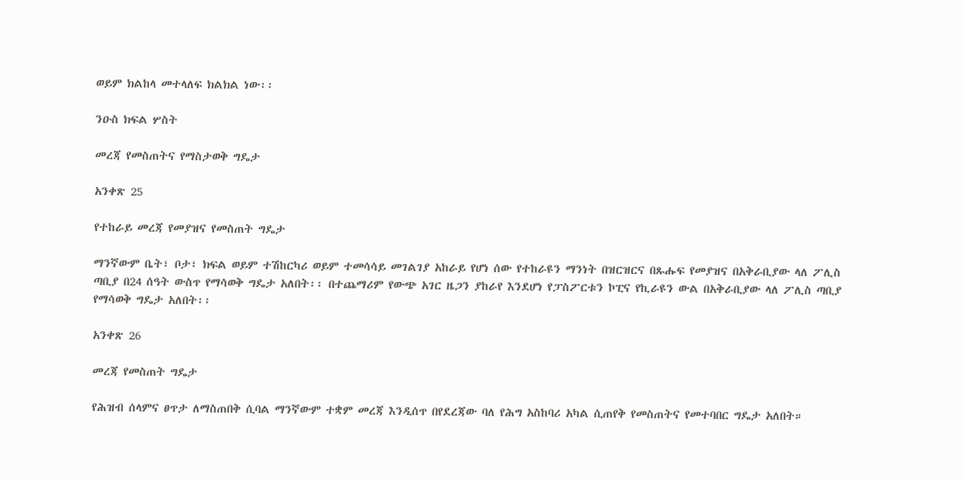ወይም ክልከላ መተላለፍ ክልክል ነው፡፡

ንዑስ ክፍል ሦስት

መረጃ የመስጠትና የማስታወቅ ግዴታ

አንቀጽ 25

የተከራይ መረጃ የመያዝና የመስጠት ግዴታ

ማንኛውም ቤት፣ ቦታ፣ ክፍል ወይም ተሽከርካሪ ወይም ተመሳሳይ መገልገያ አከራይ የሆነ ሰው የተከራዩን ማንነት በዝርዝርና በጹሑፍ የመያዝና በአቅራቢያው ላለ ፖሊስ ጣቢያ በ24 ሰዓት ውስጥ የማሳወቅ ግዴታ አለበት፡፡ በተጨማሪም የውጭ አገር ዜጋን ያከራየ እንደሆነ የፓስፖርቱን ኮፒና የኪራዩን ውል በአቅራቢያው ላለ ፖሊስ ጣቢያ የማሳወቅ ግዴታ አለበት፡፡

አንቀጽ 26

መረጃ የመስጠት ግዴታ

የሕዝብ ሰላምና ፀጥታ ለማስጠበቅ ሲባል ማንኛውም ተቋም መረጃ እንዲሰጥ በየደረጃው ባለ የሕግ አስከባሪ አካል ሲጠየቅ የመስጠትና የመተባበር ግዴታ አለበት።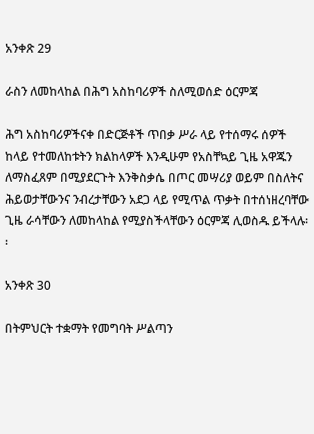አንቀጽ 29

ራስን ለመከላከል በሕግ አስከባሪዎች ስለሚወሰድ ዕርምጃ

ሕግ አስከባሪዎችናቀ በድርጅቶች ጥበቃ ሥራ ላይ የተሰማሩ ሰዎች ከላይ የተመለከቱትን ክልከላዎች እንዲሁም የአስቸኳይ ጊዜ አዋጁን ለማስፈጸም በሚያደርጉት እንቅስቃሴ በጦር መሣሪያ ወይም በስለትና ሕይወታቸውንና ንብረታቸውን አደጋ ላይ የሚጥል ጥቃት በተሰነዘረባቸው ጊዜ ራሳቸውን ለመከላከል የሚያስችላቸውን ዕርምጃ ሊወስዱ ይችላሉ፡፡

አንቀጽ 30

በትምህርት ተቋማት የመግባት ሥልጣን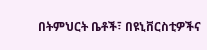በትምህርት ቤቶች፣ በዩኒቨርስቲዎችና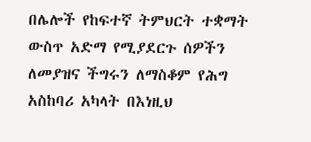በሌሎች የከፍተኛ ትምህርት ተቋማት ውስጥ አድማ የሚያደርጉ ሰዎችን ለመያዝና ችግሩን ለማስቆም የሕግ አስከባሪ አካላት በእነዚህ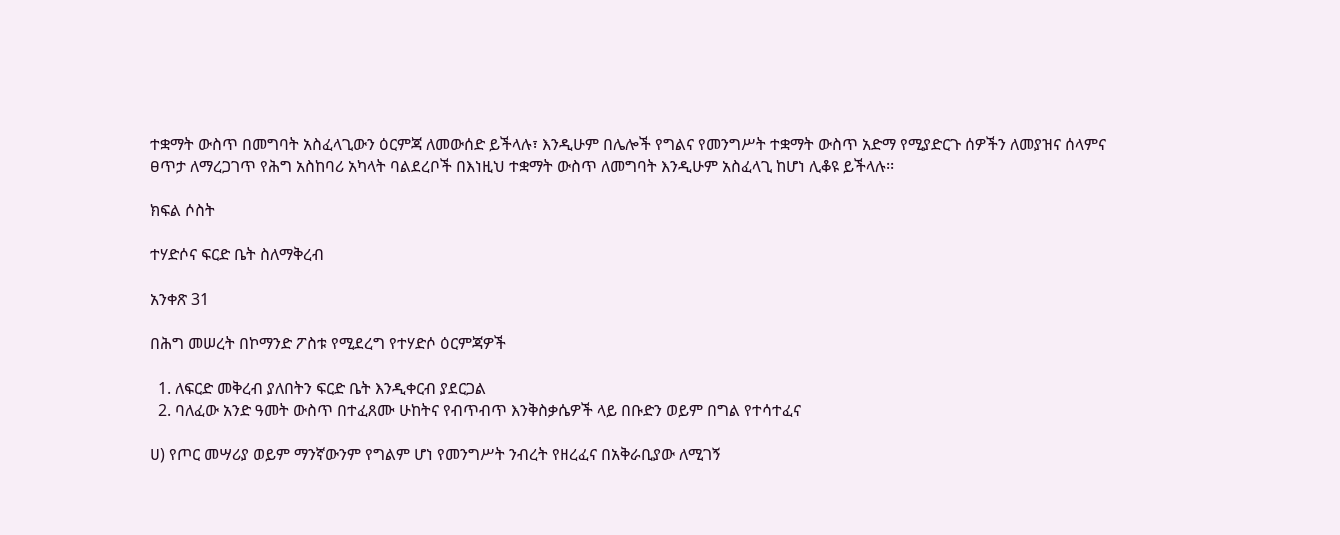ተቋማት ውስጥ በመግባት አስፈላጊውን ዕርምጃ ለመውሰድ ይችላሉ፣ እንዲሁም በሌሎች የግልና የመንግሥት ተቋማት ውስጥ አድማ የሚያድርጉ ሰዎችን ለመያዝና ሰላምና ፀጥታ ለማረጋገጥ የሕግ አስከባሪ አካላት ባልደረቦች በእነዚህ ተቋማት ውስጥ ለመግባት እንዲሁም አስፈላጊ ከሆነ ሊቆዩ ይችላሉ፡፡

ክፍል ሶስት

ተሃድሶና ፍርድ ቤት ስለማቅረብ

አንቀጽ 31

በሕግ መሠረት በኮማንድ ፖስቱ የሚደረግ የተሃድሶ ዕርምጃዎች

  1. ለፍርድ መቅረብ ያለበትን ፍርድ ቤት እንዲቀርብ ያደርጋል
  2. ባለፈው አንድ ዓመት ውስጥ በተፈጸሙ ሁከትና የብጥብጥ እንቅስቃሴዎች ላይ በቡድን ወይም በግል የተሳተፈና

ሀ) የጦር መሣሪያ ወይም ማንኛውንም የግልም ሆነ የመንግሥት ንብረት የዘረፈና በአቅራቢያው ለሚገኝ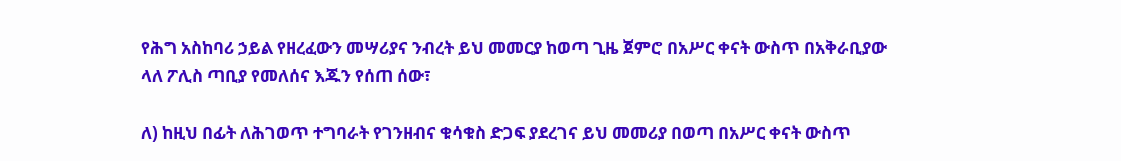የሕግ አስከባሪ ኃይል የዘረፈውን መሣሪያና ንብረት ይህ መመርያ ከወጣ ጊዜ ጀምሮ በአሥር ቀናት ውስጥ በአቅራቢያው  ላለ ፖሊስ ጣቢያ የመለሰና እጁን የሰጠ ሰው፣

ለ) ከዚህ በፊት ለሕገወጥ ተግባራት የገንዘብና ቁሳቁስ ድጋፍ ያደረገና ይህ መመሪያ በወጣ በአሥር ቀናት ውስጥ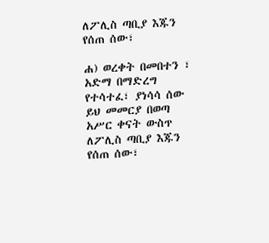ለፖሊስ ጣቢያ እጁን የሰጠ ሰው፣

ሐ) ወረቀት በመበተን ፣ አድማ በማድረግ የተሳተፈ፣ ያነሳሳ ሰው ይህ መመርያ በወጣ አሥር ቀናት ውስጥ ለፖሊስ ጣቢያ እጁን የሰጠ ሰው፣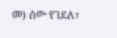መ) ሰው የገደለ፣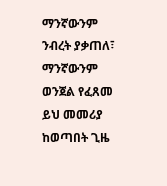ማንኛውንም ንብረት ያቃጠለ፣ ማንኛውንም ወንጀል የፈጸመ ይህ መመሪያ ከወጣበት ጊዜ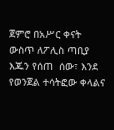ጀምሮ በአሥር ቀናት ውስጥ ለፖሊስ ጣቢያ እጁን የሰጠ  ሰው፣ እንደ የወንጀል ተሳትፎው ቀላልና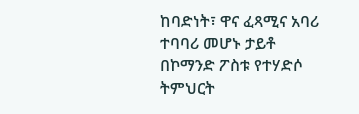ከባድነት፣ ዋና ፈጻሚና አባሪ ተባባሪ መሆኑ ታይቶ በኮማንድ ፖስቱ የተሃድሶ ትምህርት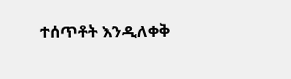ተሰጥቶት እንዲለቀቅ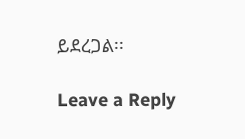ይደረጋል፡፡

Leave a Reply